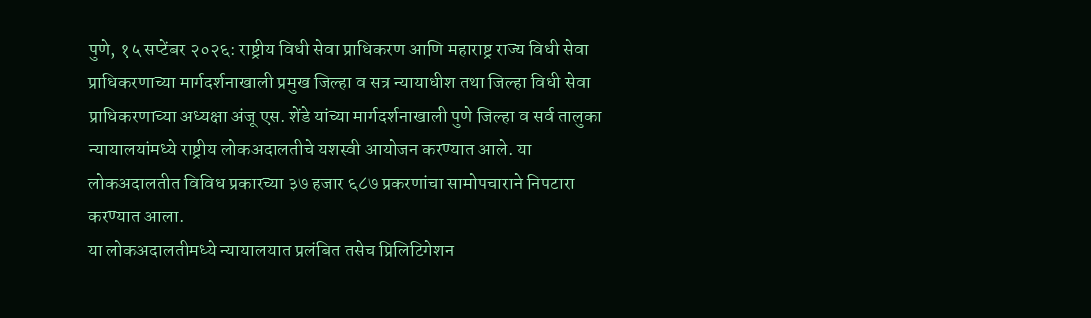पुणे, १५ सप्टेंबर २०२६: राष्ट्रीय विधी सेवा प्राधिकरण आणि महाराष्ट्र राज्य विधी सेवा प्राधिकरणाच्या मार्गदर्शनाखाली प्रमुख जिल्हा व सत्र न्यायाधीश तथा जिल्हा विधी सेवा प्राधिकरणाच्या अध्यक्षा अंजू एस. शेंडे यांच्या मार्गदर्शनाखाली पुणे जिल्हा व सर्व तालुका न्यायालयांमध्ये राष्ट्रीय लोकअदालतीचे यशस्वी आयोजन करण्यात आले. या लोकअदालतीत विविध प्रकारच्या ३७ हजार ६८७ प्रकरणांचा सामोपचाराने निपटारा करण्यात आला.
या लोकअदालतीमध्ये न्यायालयात प्रलंबित तसेच प्रिलिटिगेशन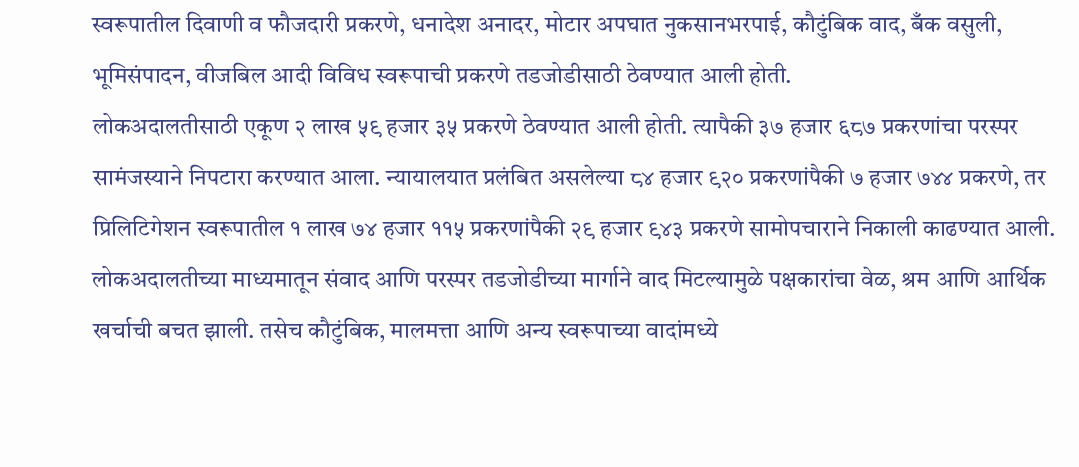स्वरूपातील दिवाणी व फौजदारी प्रकरणे, धनादेश अनादर, मोटार अपघात नुकसानभरपाई, कौटुंबिक वाद, बँक वसुली, भूमिसंपादन, वीजबिल आदी विविध स्वरूपाची प्रकरणे तडजोडीसाठी ठेवण्यात आली होती.
लोकअदालतीसाठी एकूण २ लाख ५९ हजार ३५ प्रकरणे ठेवण्यात आली होती. त्यापैकी ३७ हजार ६८७ प्रकरणांचा परस्पर सामंजस्याने निपटारा करण्यात आला. न्यायालयात प्रलंबित असलेल्या ८४ हजार ९२० प्रकरणांपैकी ७ हजार ७४४ प्रकरणे, तर प्रिलिटिगेशन स्वरूपातील १ लाख ७४ हजार ११५ प्रकरणांपैकी २९ हजार ९४३ प्रकरणे सामोपचाराने निकाली काढण्यात आली.
लोकअदालतीच्या माध्यमातून संवाद आणि परस्पर तडजोडीच्या मार्गाने वाद मिटल्यामुळे पक्षकारांचा वेळ, श्रम आणि आर्थिक खर्चाची बचत झाली. तसेच कौटुंबिक, मालमत्ता आणि अन्य स्वरूपाच्या वादांमध्ये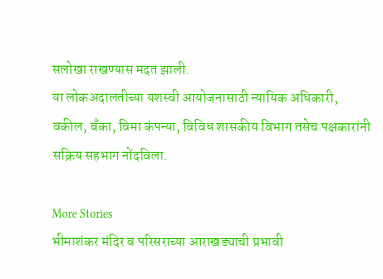सलोखा राखण्यास मदत झाली.
या लोकअदालतीच्या यशस्वी आयोजनासाठी न्यायिक अधिकारी, वकील, बँका, विमा कंपन्या, विविध शासकीय विभाग तसेच पक्षकारांनी सक्रिय सहभाग नोंदविला.

More Stories
भीमाशंकर मंदिर व परिसराच्या आराखड्याची प्रभावी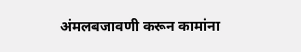अंमलबजावणी करून कामांना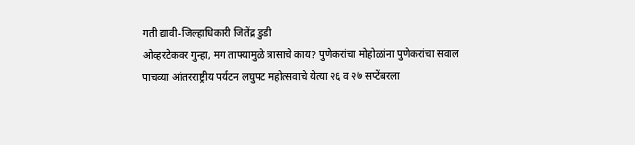गती द्यावी-जिल्हाधिकारी जितेंद्र डुडी
ओव्हरटेकवर गुन्हा, मग ताफ्यामुळे त्रासाचे काय? पुणेकरांचा मोहोळांना पुणेकरांचा सवाल
पाचव्या आंतरराष्ट्रीय पर्यटन लघुपट महोत्सवाचे येत्या २६ व २७ सप्टेंबरला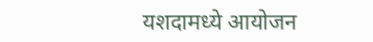यशदामध्ये आयोजन